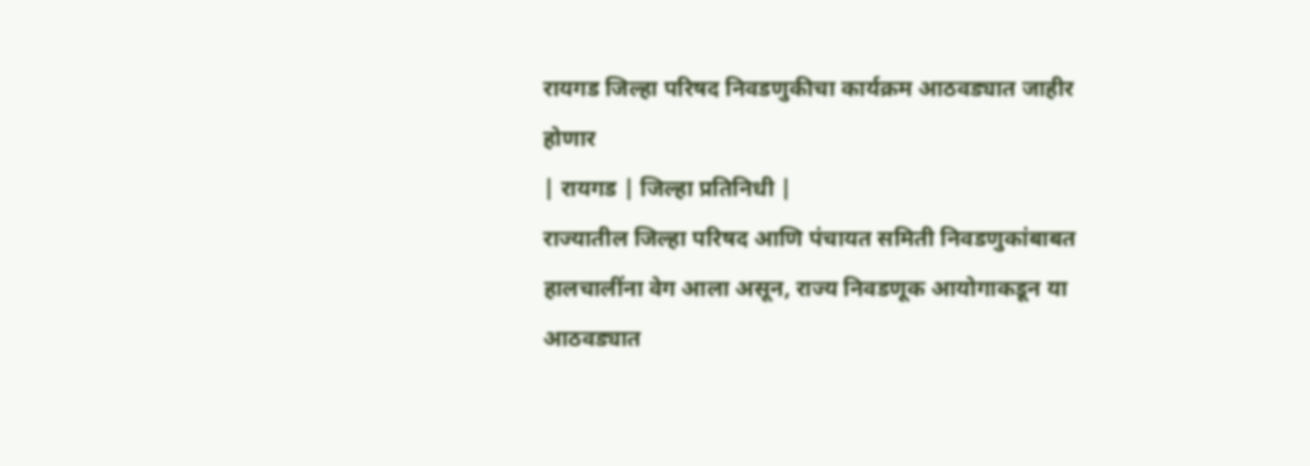रायगड जिल्हा परिषद निवडणुकीचा कार्यक्रम आठवड्यात जाहीर होणार
| रायगड | जिल्हा प्रतिनिधी |
राज्यातील जिल्हा परिषद आणि पंचायत समिती निवडणुकांबाबत हालचालींना वेग आला असून, राज्य निवडणूक आयोगाकडून या आठवड्यात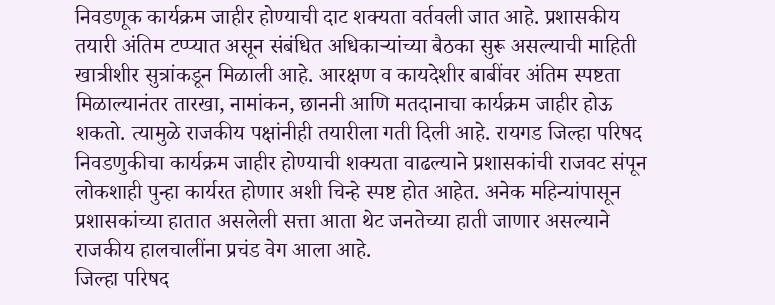निवडणूक कार्यक्रम जाहीर होण्याची दाट शक्यता वर्तवली जात आहे. प्रशासकीय तयारी अंतिम टप्प्यात असून संबंधित अधिकाऱ्यांच्या बैठका सुरू असल्याची माहिती खात्रीशीर सुत्रांकडून मिळाली आहे. आरक्षण व कायदेशीर बाबींवर अंतिम स्पष्टता मिळाल्यानंतर तारखा, नामांकन, छाननी आणि मतदानाचा कार्यक्रम जाहीर होऊ शकतो. त्यामुळे राजकीय पक्षांनीही तयारीला गती दिली आहे. रायगड जिल्हा परिषद निवडणुकीचा कार्यक्रम जाहीर होण्याची शक्यता वाढल्याने प्रशासकांची राजवट संपून लोकशाही पुन्हा कार्यरत होणार अशी चिन्हे स्पष्ट होत आहेत. अनेक महिन्यांपासून प्रशासकांच्या हातात असलेली सत्ता आता थेट जनतेच्या हाती जाणार असल्याने राजकीय हालचालींना प्रचंड वेग आला आहे.
जिल्हा परिषद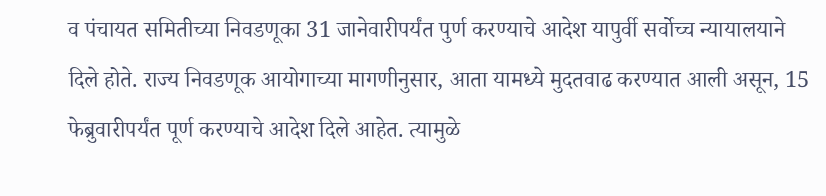व पंचायत समितीच्या निवडणूका 31 जानेवारीपर्यंत पुर्ण करण्याचे आदेश यापुर्वी सर्वोच्च न्यायालयाने दिले होते. राज्य निवडणूक आयोगाच्या मागणीनुसार, आता यामध्ये मुदतवाढ करण्यात आली असून, 15 फेब्रुवारीपर्यंत पूर्ण करण्याचे आदेश दिले आहेत. त्यामुळे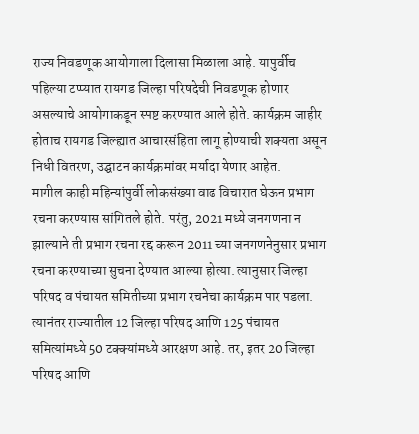राज्य निवडणूक आयोगाला दिलासा मिळाला आहे. यापुर्वीच पहिल्या टप्प्यात रायगड जिल्हा परिषदेची निवडणूक होणार असल्याचे आयोगाकडून स्पष्ट करण्यात आले होते. कार्यक्रम जाहीर होताच रायगड जिल्ह्यात आचारसंहिता लागू होण्याची शक्यता असून निधी वितरण, उद्घाटन कार्यक्रमांवर मर्यादा येणार आहेत.
मागील काही महिन्यांपुर्वी लोकसंख्या वाढ विचारात घेऊन प्रभाग रचना करण्यास सांगितले होते. परंतु, 2021 मध्ये जनगणना न झाल्याने ती प्रभाग रचना रद्द करून 2011 च्या जनगणनेनुसार प्रभाग रचना करण्याच्या सुचना देण्यात आल्या होत्या. त्यानुसार जिल्हा परिषद व पंचायत समितीच्या प्रभाग रचनेचा कार्यक्रम पार पडला. त्यानंतर राज्यातील 12 जिल्हा परिषद आणि 125 पंचायत समित्यांमध्ये 50 टक्क्यांमध्ये आरक्षण आहे. तर, इतर 20 जिल्हा परिषद आणि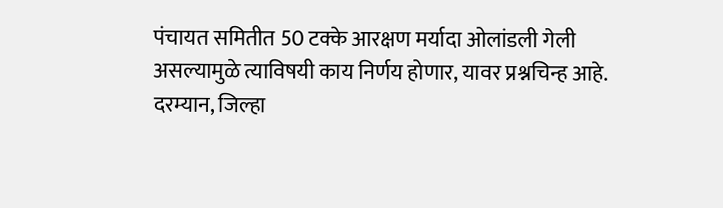पंचायत समितीत 50 टक्के आरक्षण मर्यादा ओलांडली गेली असल्यामुळे त्याविषयी काय निर्णय होणार, यावर प्रश्नचिन्ह आहे.
दरम्यान, जिल्हा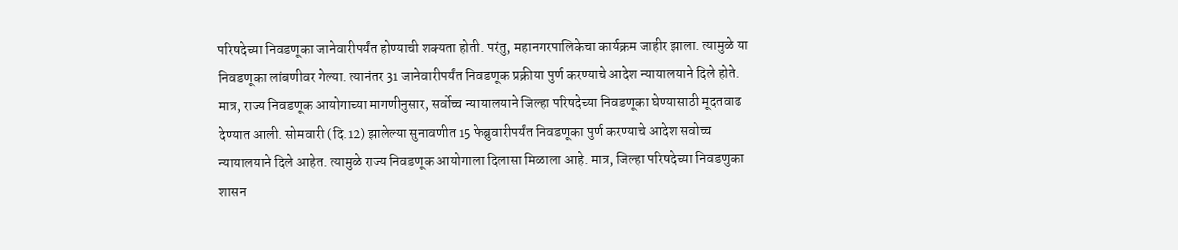परिषदेच्या निवडणूका जानेवारीपर्यंत होण्याची शक्यता होती. परंतु, महानगरपालिकेचा कार्यक्रम जाहीर झाला. त्यामुळे या निवडणूका लांबणीवर गेल्या. त्यानंतर 31 जानेवारीपर्यंत निवडणूक प्रक्रीया पुर्ण करण्याचे आदेश न्यायालयाने दिले होते. मात्र, राज्य निवडणूक आयोगाच्या मागणीनुसार, सर्वोच्च न्यायालयाने जिल्हा परिषदेच्या निवडणूका घेण्यासाठी मूदतवाढ देण्यात आली. सोमवारी (दि.12) झालेल्या सुनावणीत 15 फेब्रुवारीपर्यंत निवडणूका पुर्ण करण्याचे आदेश सवोच्च न्यायालयाने दिले आहेत. त्यामुळे राज्य निवडणूक आयोगाला दिलासा मिळाला आहे. मात्र, जिल्हा परिषदेच्या निवडणुका शासन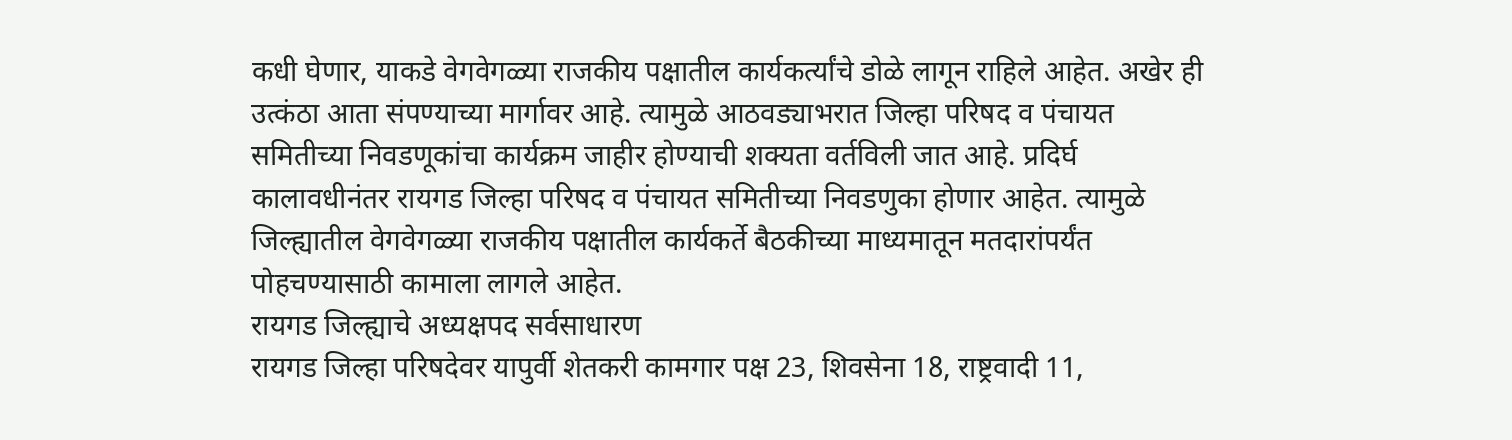कधी घेणार, याकडे वेगवेगळ्या राजकीय पक्षातील कार्यकर्त्यांचे डोळे लागून राहिले आहेत. अखेर ही उत्कंठा आता संपण्याच्या मार्गावर आहे. त्यामुळे आठवड्याभरात जिल्हा परिषद व पंचायत समितीच्या निवडणूकांचा कार्यक्रम जाहीर होण्याची शक्यता वर्तविली जात आहे. प्रदिर्घ कालावधीनंतर रायगड जिल्हा परिषद व पंचायत समितीच्या निवडणुका होणार आहेत. त्यामुळे जिल्ह्यातील वेगवेगळ्या राजकीय पक्षातील कार्यकर्ते बैठकीच्या माध्यमातून मतदारांपर्यंत पोहचण्यासाठी कामाला लागले आहेत.
रायगड जिल्ह्याचे अध्यक्षपद सर्वसाधारण
रायगड जिल्हा परिषदेवर यापुर्वी शेतकरी कामगार पक्ष 23, शिवसेना 18, राष्ट्रवादी 11,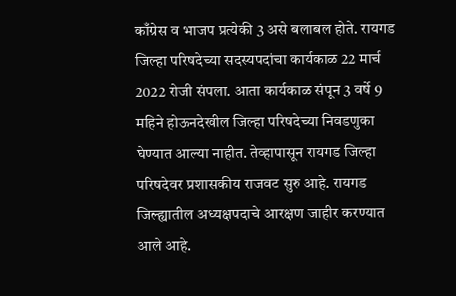काँग्रेस व भाजप प्रत्येकी 3 असे बलाबल होते. रायगड जिल्हा परिषदेच्या सदस्यपदांचा कार्यकाळ 22 मार्च 2022 रोजी संपला. आता कार्यकाळ संपून 3 वर्षे 9 महिने होऊनदेखील जिल्हा परिषदेच्या निवडणुका घेण्यात आल्या नाहीत. तेव्हापासून रायगड जिल्हा परिषदेवर प्रशासकीय राजवट सुरु आहे. रायगड जिल्ह्यातील अध्यक्षपदाचे आरक्षण जाहीर करण्यात आले आहे.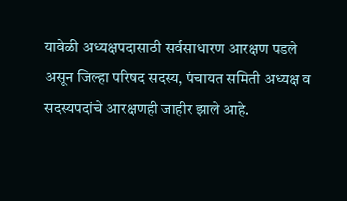यावेळी अध्यक्षपदासाठी सर्वसाधारण आरक्षण पडले असून जिल्हा परिषद सदस्य, पंचायत समिती अध्यक्ष व सदस्यपदांचे आरक्षणही जाहीर झाले आहे.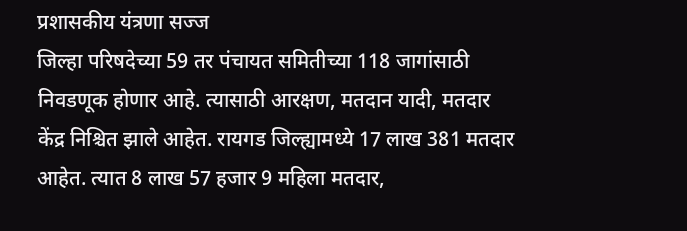प्रशासकीय यंत्रणा सज्ज
जिल्हा परिषदेच्या 59 तर पंचायत समितीच्या 118 जागांसाठी निवडणूक होणार आहे. त्यासाठी आरक्षण, मतदान यादी, मतदार केंद्र निश्चित झाले आहेत. रायगड जिल्ह्यामध्ये 17 लाख 381 मतदार आहेत. त्यात 8 लाख 57 हजार 9 महिला मतदार,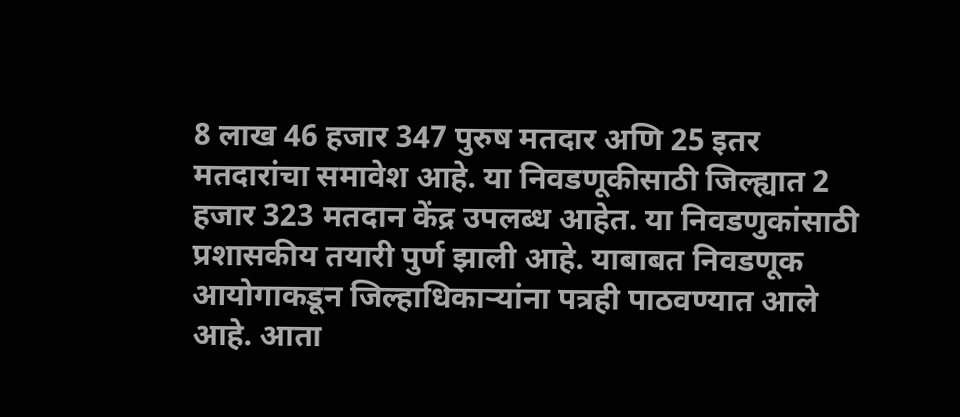8 लाख 46 हजार 347 पुरुष मतदार अणि 25 इतर मतदारांचा समावेश आहे. या निवडणूकीसाठी जिल्ह्यात 2 हजार 323 मतदान केंद्र उपलब्ध आहेत. या निवडणुकांसाठी प्रशासकीय तयारी पुर्ण झाली आहे. याबाबत निवडणूक आयोगाकडून जिल्हाधिकाऱ्यांना पत्रही पाठवण्यात आले आहे. आता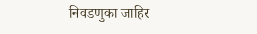निवडणुका जाहिर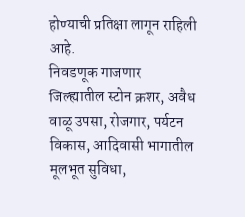होण्याची प्रतिक्षा लागून राहिली आहे.
निवडणूक गाजणार
जिल्ह्यातील स्टोन क्रशर, अवैध वाळू उपसा, रोजगार, पर्यटन विकास, आदिवासी भागातील मूलभूत सुविधा,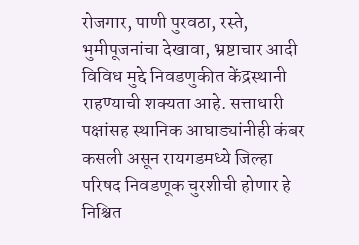रोजगार, पाणी पुरवठा, रस्ते, भुमीपूजनांचा देखावा, भ्रष्टाचार आदी विविध मुद्दे निवडणुकीत केंद्रस्थानी राहण्याची शक्यता आहे. सत्ताधारी पक्षांसह स्थानिक आघाड्यांनीही कंबर कसली असून रायगडमध्ये जिल्हा परिषद निवडणूक चुरशीची होणार हे निश्चित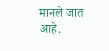मानले जात आहे.